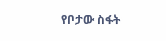የቦታው ስፋት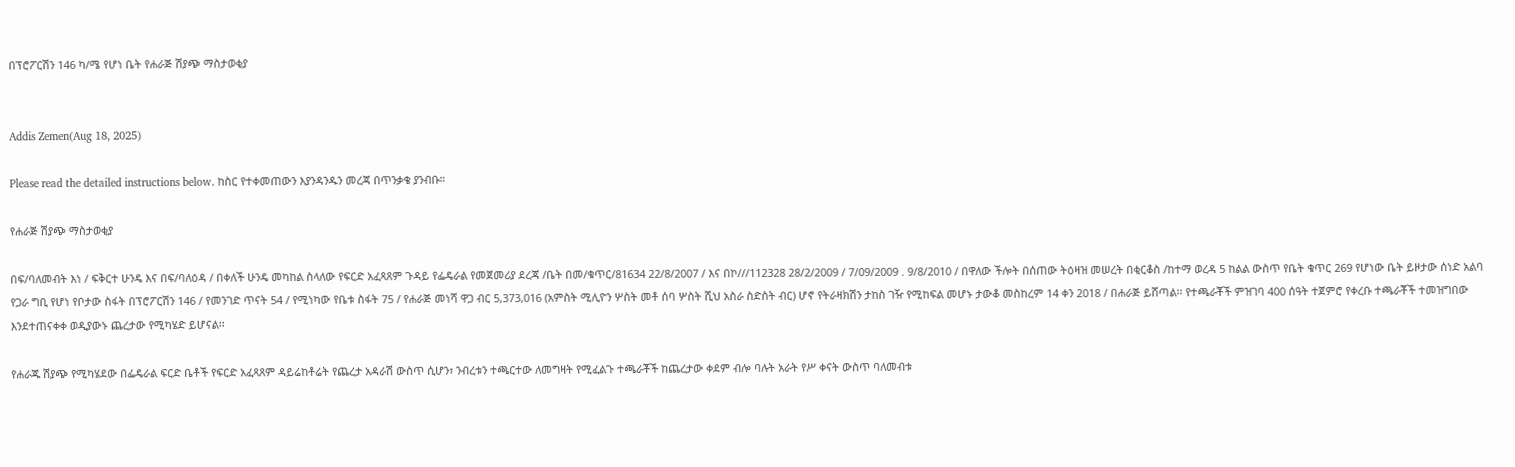በፕሮፖርሽን 146 ካ/ሜ የሆነ ቤት የሐራጅ ሽያጭ ማስታወቂያ


Addis Zemen(Aug 18, 2025)

Please read the detailed instructions below. ከስር የተቀመጠውን እያንዳንዱን መረጃ በጥንቃቄ ያንብቡ።

የሐራጅ ሽያጭ ማስታወቂያ

በፍ/ባለመብት እነ / ፍቅርተ ሁንዴ እና በፍ/ባለዕዳ / በቀለች ሁንዴ መካከል ስላለው የፍርድ አፈጻጸም ጉዳይ የፌዴራል የመጀመሪያ ደረጃ /ቤት በመ/ቁጥር/81634 22/8/2007 / እና በኮ///112328 28/2/2009 / 7/09/2009 . 9/8/2010 / በዋለው ችሎት በሰጠው ትዕዛዝ መሠረት በቂርቆስ /ከተማ ወረዳ 5 ከልል ውስጥ የቤት ቁጥር 269 የሆነው ቤት ይዞታው ሰነድ አልባ የጋራ ግቢ የሆነ የቦታው ስፋት በፕሮፖርሽን 146 / የመንገድ ጥናት 54 / የሚነካው የቤቱ ስፋት 75 / የሐራጅ መነሻ ዋጋ ብር 5,373,016 (አምስት ሚሊዮን ሦስት መቶ ሰባ ሦስት ሺህ አስራ ስድስት ብር) ሆኖ የትራዛክሽን ታከስ ገዥ የሚከፍል መሆኑ ታውቆ መስከረም 14 ቀን 2018 / በሐራጅ ይሸጣል፡፡ የተጫራቾች ምዝገባ 400 ሰዓት ተጀምሮ የቀረቡ ተጫራቾች ተመዝግበው እንደተጠናቀቀ ወዲያውኑ ጨረታው የሚካሄድ ይሆናል፡፡

የሐራጁ ሽያጭ የሚካሄደው በፌዴራል ፍርድ ቤቶች የፍርድ አፈጻጸም ዳይሬከቶሬት የጨረታ አዳራሽ ውስጥ ሲሆን፣ ንብረቱን ተጫርተው ለመግዛት የሚፈልጉ ተጫራቾች ከጨረታው ቀደም ብሎ ባሉት አራት የሥ ቀናት ውስጥ ባለመብቱ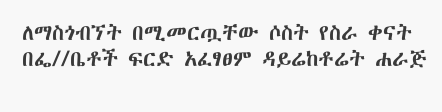ለማስጎብኘት በሚመርጧቸው ሶስት የስራ ቀናት በፌ//ቤቶች ፍርድ አፈፃፀም ዳይሬከቶሬት ሐራጅ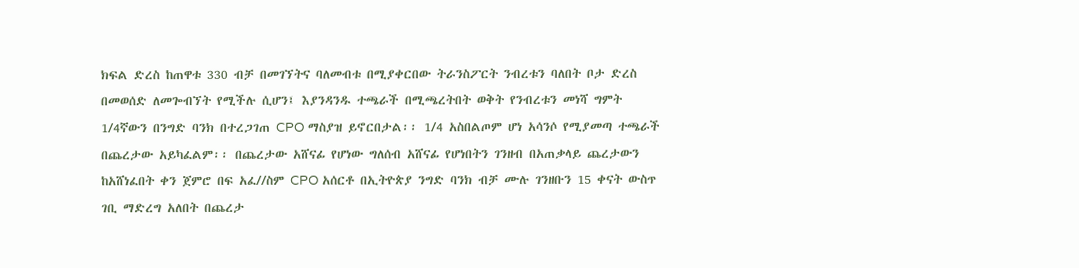ክፍል ድረስ ከጠዋቱ 330 ብቻ በመገኘትና ባለመብቱ በሚያቀርበው ትራንስፖርት ንብረቱን ባለበት ቦታ ድረስ በመወሰድ ለመጐብኘት የሚችሉ ሲሆን፤ እያንዳንዱ ተጫራች በሚጫረትበት ወቅት የንብረቱን መነሻ ግምት 1/4ኛውን በንግድ ባንክ በተረጋገጠ CPO ማስያዝ ይኖርበታል፡፡ 1/4 አስበልጦም ሆነ አሳንሶ የሚያመጣ ተጫራች በጨረታው አይካፈልም፡፡ በጨረታው አሸናፊ የሆነው ግለሰብ አሸናፊ የሆነበትን ገንዘብ በአጠቃላይ ጨረታውን ከአሸነፈበት ቀን ጀምሮ በፍ አፈ//ስም CPO አሰርቶ በኢትዮጵያ ንግድ ባንክ ብቻ ሙሉ ገንዘቡን 15 ቀናት ውስጥ ገቢ ማድረግ አለበት በጨረታ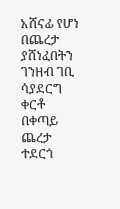አሸናፊ የሆነ በጨረታ ያሸነፈበትን ገንዘብ ገቢ ሳያደርግ ቀርቶ በቀጣይ ጨረታ ተደርጎ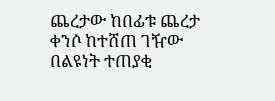ጨረታው ከበፊቱ ጨረታ ቀንሶ ከተሸጠ ገዥው በልዩነት ተጠያቂ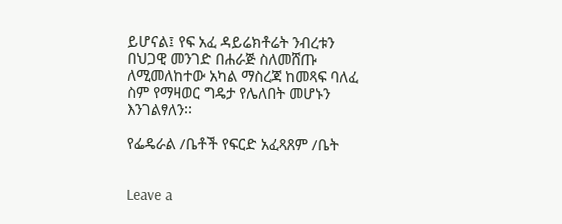ይሆናል፤ የፍ አፈ ዳይሬክቶሬት ንብረቱን በህጋዊ መንገድ በሐራጅ ስለመሸጡ ለሚመለከተው አካል ማስረጃ ከመጻፍ ባለፈ ስም የማዛወር ግዴታ የሌለበት መሆኑን እንገልፃለን፡፡

የፌዴራል /ቤቶች የፍርድ አፈጻጸም /ቤት


Leave a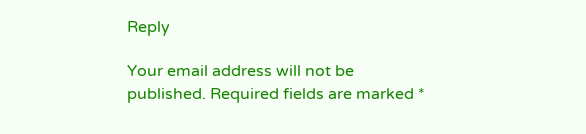Reply

Your email address will not be published. Required fields are marked *